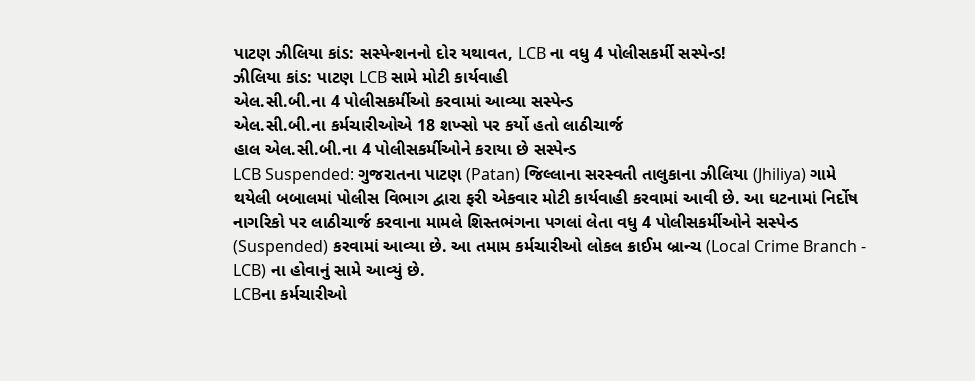પાટણ ઝીલિયા કાંડ: સસ્પેન્શનનો દોર યથાવત, LCB ના વધુ 4 પોલીસકર્મી સસ્પેન્ડ!
ઝીલિયા કાંડ: પાટણ LCB સામે મોટી કાર્યવાહી
એલ.સી.બી.ના 4 પોલીસકર્મીઓ કરવામાં આવ્યા સસ્પેન્ડ
એલ.સી.બી.ના કર્મચારીઓએ 18 શખ્સો પર કર્યો હતો લાઠીચાર્જ
હાલ એલ.સી.બી.ના 4 પોલીસકર્મીઓને કરાયા છે સસ્પેન્ડ
LCB Suspended: ગુજરાતના પાટણ (Patan) જિલ્લાના સરસ્વતી તાલુકાના ઝીલિયા (Jhiliya) ગામે થયેલી બબાલમાં પોલીસ વિભાગ દ્વારા ફરી એકવાર મોટી કાર્યવાહી કરવામાં આવી છે. આ ઘટનામાં નિર્દોષ નાગરિકો પર લાઠીચાર્જ કરવાના મામલે શિસ્તભંગના પગલાં લેતા વધુ 4 પોલીસકર્મીઓને સસ્પેન્ડ (Suspended) કરવામાં આવ્યા છે. આ તમામ કર્મચારીઓ લોકલ ક્રાઈમ બ્રાન્ચ (Local Crime Branch - LCB) ના હોવાનું સામે આવ્યું છે.
LCBના કર્મચારીઓ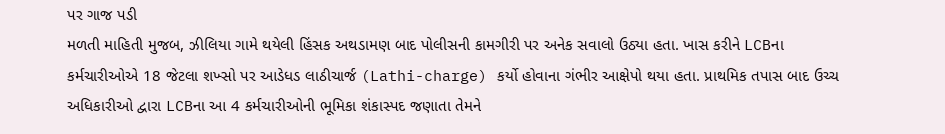પર ગાજ પડી
મળતી માહિતી મુજબ, ઝીલિયા ગામે થયેલી હિંસક અથડામણ બાદ પોલીસની કામગીરી પર અનેક સવાલો ઉઠ્યા હતા. ખાસ કરીને LCBના કર્મચારીઓએ 18 જેટલા શખ્સો પર આડેધડ લાઠીચાર્જ (Lathi-charge) કર્યો હોવાના ગંભીર આક્ષેપો થયા હતા. પ્રાથમિક તપાસ બાદ ઉચ્ચ અધિકારીઓ દ્વારા LCBના આ 4 કર્મચારીઓની ભૂમિકા શંકાસ્પદ જણાતા તેમને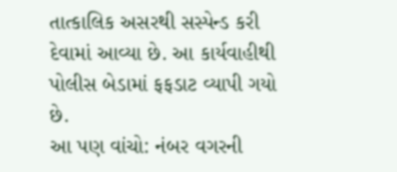તાત્કાલિક અસરથી સસ્પેન્ડ કરી દેવામાં આવ્યા છે. આ કાર્યવાહીથી પોલીસ બેડામાં ફફડાટ વ્યાપી ગયો છે.
આ પણ વાંચો: નંબર વગરની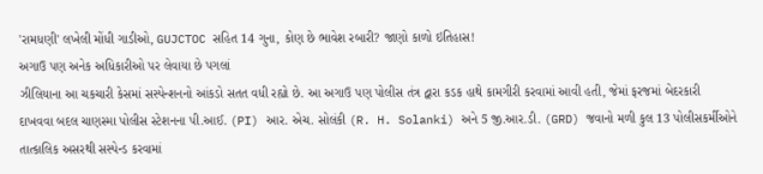'રામધણી' લખેલી મોંધી ગાડીઓ, GUJCTOC સહિત 14 ગુના, કોણ છે ભાવેશ રબારી? જાણો કાળો ઇતિહાસ!
અગાઉ પણ અનેક અધિકારીઓ પર લેવાયા છે પગલાં
ઝીલિયાના આ ચકચારી કેસમાં સસ્પેન્શનનો આંકડો સતત વધી રહ્યો છે. આ અગાઉ પણ પોલીસ તંત્ર દ્વારા કડક હાથે કામગીરી કરવામાં આવી હતી, જેમાં ફરજમાં બેદરકારી દાખવવા બદલ ચાણસ્મા પોલીસ સ્ટેશનના પી.આઈ. (PI) આર. એચ. સોલંકી (R. H. Solanki) અને 5 જી.આર.ડી. (GRD) જવાનો મળી કુલ 13 પોલીસકર્મીઓને તાત્કાલિક અસરથી સસ્પેન્ડ કરવામાં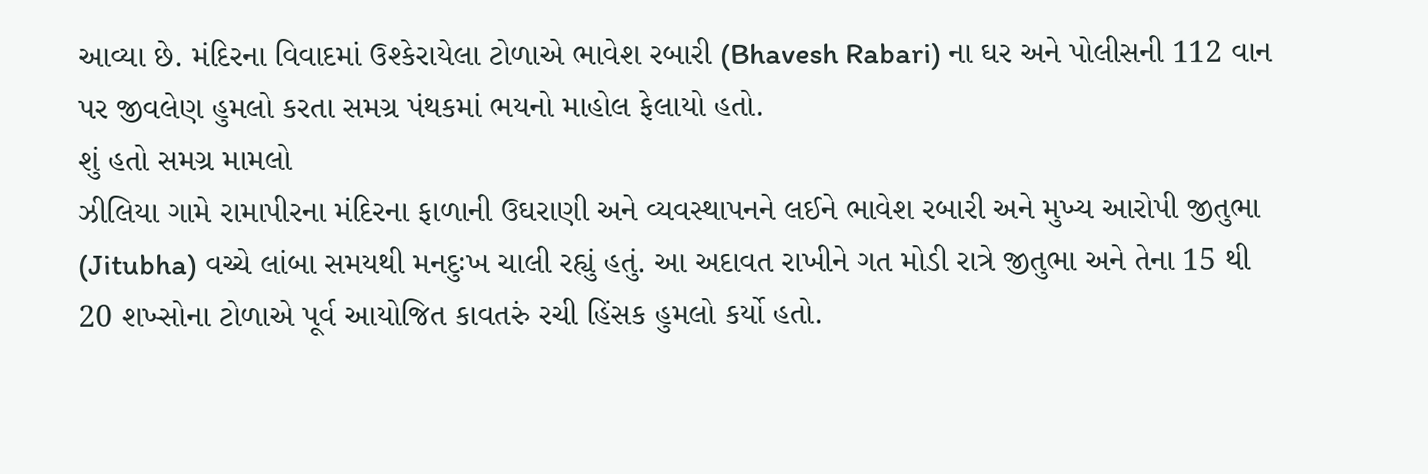આવ્યા છે. મંદિરના વિવાદમાં ઉશ્કેરાયેલા ટોળાએ ભાવેશ રબારી (Bhavesh Rabari) ના ઘર અને પોલીસની 112 વાન પર જીવલેણ હુમલો કરતા સમગ્ર પંથકમાં ભયનો માહોલ ફેલાયો હતો.
શું હતો સમગ્ર મામલો
ઝીલિયા ગામે રામાપીરના મંદિરના ફાળાની ઉઘરાણી અને વ્યવસ્થાપનને લઈને ભાવેશ રબારી અને મુખ્ય આરોપી જીતુભા (Jitubha) વચ્ચે લાંબા સમયથી મનદુઃખ ચાલી રહ્યું હતું. આ અદાવત રાખીને ગત મોડી રાત્રે જીતુભા અને તેના 15 થી 20 શખ્સોના ટોળાએ પૂર્વ આયોજિત કાવતરું રચી હિંસક હુમલો કર્યો હતો.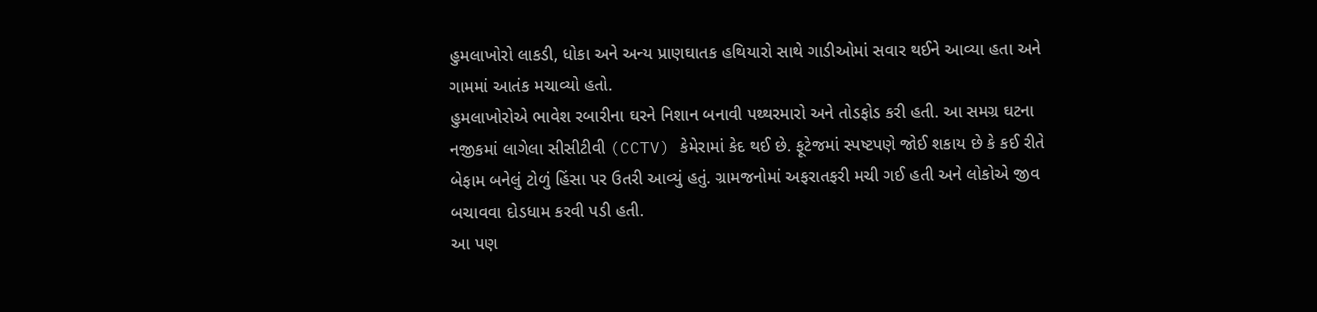હુમલાખોરો લાકડી, ધોકા અને અન્ય પ્રાણઘાતક હથિયારો સાથે ગાડીઓમાં સવાર થઈને આવ્યા હતા અને ગામમાં આતંક મચાવ્યો હતો.
હુમલાખોરોએ ભાવેશ રબારીના ઘરને નિશાન બનાવી પથ્થરમારો અને તોડફોડ કરી હતી. આ સમગ્ર ઘટના નજીકમાં લાગેલા સીસીટીવી (CCTV) કેમેરામાં કેદ થઈ છે. ફૂટેજમાં સ્પષ્ટપણે જોઈ શકાય છે કે કઈ રીતે બેફામ બનેલું ટોળું હિંસા પર ઉતરી આવ્યું હતું. ગ્રામજનોમાં અફરાતફરી મચી ગઈ હતી અને લોકોએ જીવ બચાવવા દોડધામ કરવી પડી હતી.
આ પણ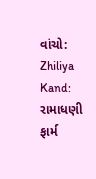વાંચો: Zhiliya Kand: રામાધણી ફાર્મ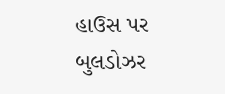હાઉસ પર બુલડોઝર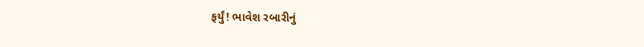ફર્યું! ભાવેશ રબારીનું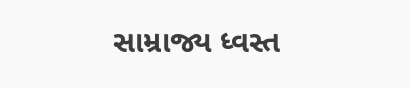સામ્રાજ્ય ધ્વસ્ત